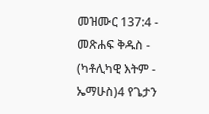መዝሙር 137:4 - መጽሐፍ ቅዱስ - (ካቶሊካዊ እትም - ኤማሁስ)4 የጌታን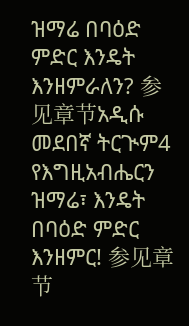ዝማሬ በባዕድ ምድር እንዴት እንዘምራለን? 参见章节አዲሱ መደበኛ ትርጒም4 የእግዚአብሔርን ዝማሬ፣ እንዴት በባዕድ ምድር እንዘምር! 参见章节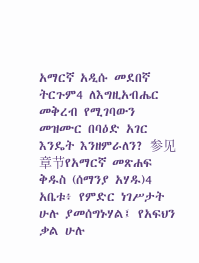አማርኛ አዲሱ መደበኛ ትርጉም4 ለእግዚአብሔር መቅረብ የሚገባውን መዝሙር በባዕድ አገር እንዴት እንዘምራለን? 参见章节የአማርኛ መጽሐፍ ቅዱስ (ሰማንያ አሃዱ)4 አቤቱ፥ የምድር ነገሥታት ሁሉ ያመሰግኑሃል፤ የአፍህን ቃል ሁሉ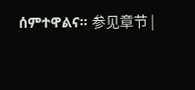ሰምተዋልና። 参见章节 |